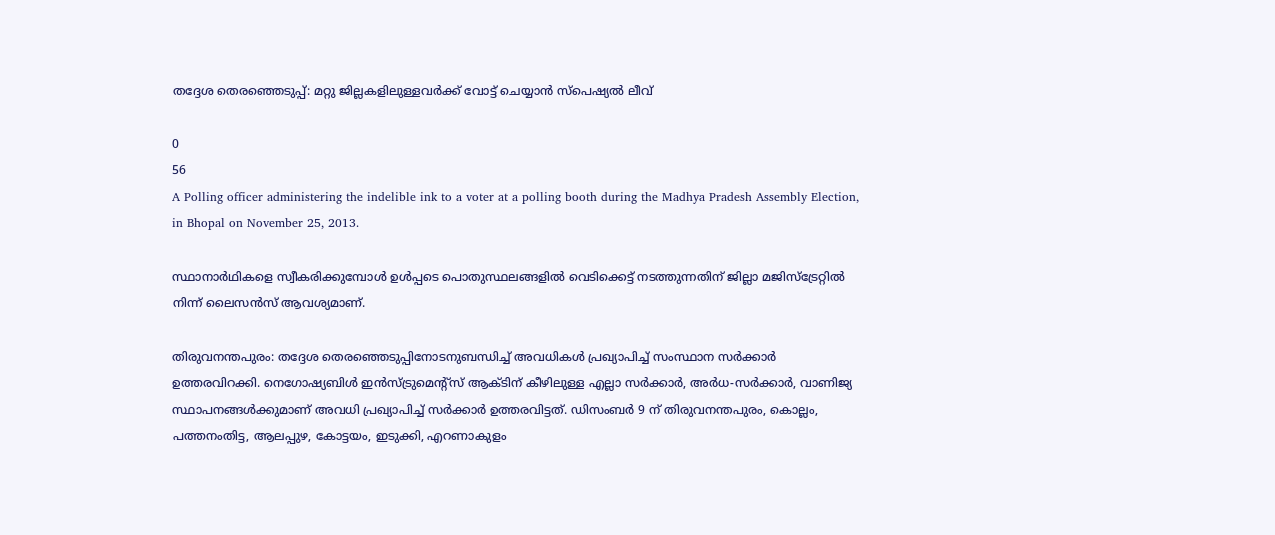തദ്ദേശ തെരഞ്ഞെടുപ്പ്: മറ്റു ജില്ലകളിലുള്ളവർക്ക് വോട്ട് ചെയ്യാൻ സ്പെഷ്യൽ ലീവ്

0
56
A Polling officer administering the indelible ink to a voter at a polling booth during the Madhya Pradesh Assembly Election, in Bhopal on November 25, 2013.

സ്ഥാനാര്‍ഥികളെ സ്വീകരിക്കുമ്പോള്‍ ഉള്‍പ്പടെ പൊതുസ്ഥലങ്ങളില്‍ വെടിക്കെട്ട് നടത്തുന്നതിന് ജില്ലാ മജിസ്‌ട്രേറ്റില്‍ നിന്ന് ലൈസന്‍സ് ആവശ്യമാണ്.

തിരുവനന്തപുരം: തദ്ദേശ തെരഞ്ഞെടുപ്പിനോടനുബന്ധിച്ച് അവധികൾ പ്രഖ്യാപിച്ച് സംസ്ഥാന സർക്കാർ ഉത്തരവിറക്കി. നെഗോഷ്യബിൾ ഇൻസ്ട്രുമെൻ്റ്സ് ആക്ടിന് കീഴിലുള്ള എല്ലാ സർക്കാർ, അർധ-സർക്കാർ, വാണിജ്യ സ്ഥാപനങ്ങൾക്കുമാണ് അവധി പ്രഖ്യാപിച്ച് സർക്കാർ ഉത്തരവിട്ടത്. ഡിസംബർ 9 ന് തിരുവനന്തപുരം, കൊല്ലം, പത്തനംതിട്ട, ആലപ്പുഴ, കോട്ടയം, ഇടുക്കി, എറണാകുളം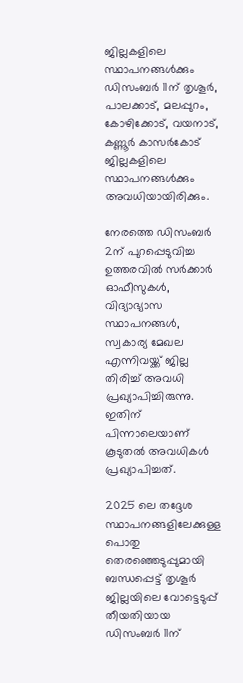ജില്ലകളിലെ സ്ഥാപനങ്ങൾക്കും ഡിസംബർ 11ന് തൃശൂർ, പാലക്കാട്, മലപ്പുറം, കോഴിക്കോട്, വയനാട്, കണ്ണൂർ കാസർകോട് ജില്ലകളിലെ സ്ഥാപനങ്ങൾക്കും അവധിയായിരിക്കും.

നേരത്തെ ഡിസംബർ 2ന് പുറപ്പെടുവിച്ച ഉത്തരവിൽ സർക്കാർ ഓഫീസുകൾ, വിദ്യാഭ്യാസ സ്ഥാപനങ്ങൾ, സ്വകാര്യ മേഖല എന്നിവയ്ക്ക് ജില്ല തിരിച്ച് അവധി പ്രഖ്യാപിച്ചിരുന്നു. ഇതിന് പിന്നാലെയാണ് കൂടുതൽ അവധികൾ പ്രഖ്യാപിച്ചത്.

2025 ലെ തദ്ദേശ സ്ഥാപനങ്ങളിലേക്കുള്ള പൊതു തെരഞ്ഞെടുപ്പുമായി ബന്ധപ്പെട്ട് തൃശൂർ ജില്ലയിലെ വോട്ടെടുപ്പ് തീയതിയായ ഡിസംബർ 11ന്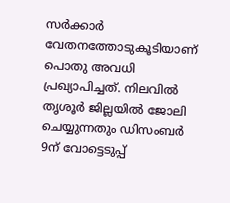സർക്കാർ വേതനത്തോടുകൂടിയാണ് പൊതു അവധി പ്രഖ്യാപിച്ചത്. നിലവിൽ തൃശൂർ ജില്ലയിൽ ജോലി ചെയ്യുന്നതും ഡിസംബർ 9ന് വോട്ടെടുപ്പ്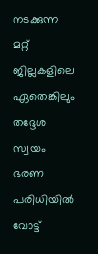നടക്കുന്ന മറ്റ് ജില്ലകളിലെ ഏതെങ്കിലും തദ്ദേശ സ്വയം ഭരണ പരിധിയിൽ വോട്ട്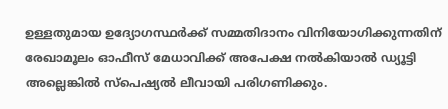ഉള്ളതുമായ ഉദ്യോഗസ്ഥർക്ക് സമ്മതിദാനം വിനിയോഗിക്കുന്നതിന് രേഖാമൂലം ഓഫീസ് മേധാവിക്ക് അപേക്ഷ നൽകിയാൽ ഡ്യൂട്ടി അല്ലെങ്കിൽ സ്പെഷ്യൽ ലീവായി പരിഗണിക്കും.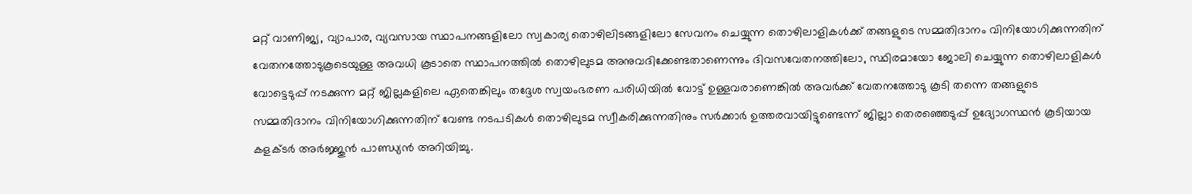മറ്റ് വാണിജ്യ, വ്യാപാര, വ്യവസായ സ്ഥാപനങ്ങളിലോ സ്വകാര്യ തൊഴിലിടങ്ങളിലോ സേവനം ചെയ്യുന്ന തൊഴിലാളികൾക്ക് തങ്ങളുടെ സമ്മതിദാനം വിനിയോഗിക്കുന്നതിന് വേതനത്തോടുകൂടെയുള്ള അവധി കൂടാതെ സ്ഥാപനത്തിൽ തൊഴിലുടമ അനുവദിക്കേണ്ടതാണെന്നും ദിവസവേതനത്തിലോ, സ്ഥിരമായോ ജോലി ചെയ്യുന്ന തൊഴിലാളികൾ വോട്ടെടുപ്പ് നടക്കുന്ന മറ്റ് ജില്ലകളിലെ ഏതെങ്കിലും തദ്ദേശ സ്വയംഭരണ പരിധിയിൽ വോട്ട് ഉള്ളവരാണെങ്കിൽ അവർക്ക് വേതനത്തോടു കൂടി തന്നെ തങ്ങളുടെ സമ്മതിദാനം വിനിയോഗിക്കുന്നതിന് വേണ്ട നടപടികൾ തൊഴിലുടമ സ്വീകരിക്കുന്നതിനും സർക്കാർ ഉത്തരവായിട്ടുണ്ടെന്ന് ജില്ലാ തെരഞ്ഞെടുപ്പ് ഉദ്യോഗസ്ഥൻ കൂടിയായ കളക്ടർ അർജ്ജുൻ പാണ്ഡ്യൻ അറിയിച്ചു.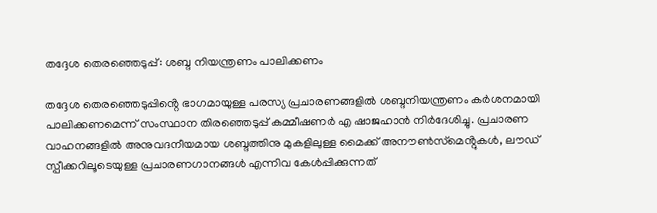തദ്ദേശ തെരഞ്ഞെടുപ്പ്: ശബ്ദ നിയന്ത്രണം പാലിക്കണം

തദ്ദേശ തെരഞ്ഞെടുപ്പിൻ്റെ ഭാഗമായുള്ള പരസ്യ പ്രചാരണങ്ങളില്‍ ശബ്ദനിയന്ത്രണം കര്‍ശനമായി പാലിക്കണമെന്ന് സംസ്ഥാന തിരഞ്ഞെടുപ്പ് കമ്മീഷണര്‍ എ ഷാജഹാന്‍ നിര്‍ദേശിച്ചു. പ്രചാരണ വാഹനങ്ങളില്‍ അനുവദനീയമായ ശബ്ദത്തിനു മുകളിലുള്ള മൈക്ക് അനൗണ്‍സ്‌മെൻ്റുകള്‍, ലൗഡ് സ്പീക്കറിലൂടെയുള്ള പ്രചാരണഗാനങ്ങള്‍ എന്നിവ കേള്‍പ്പിക്കുന്നത്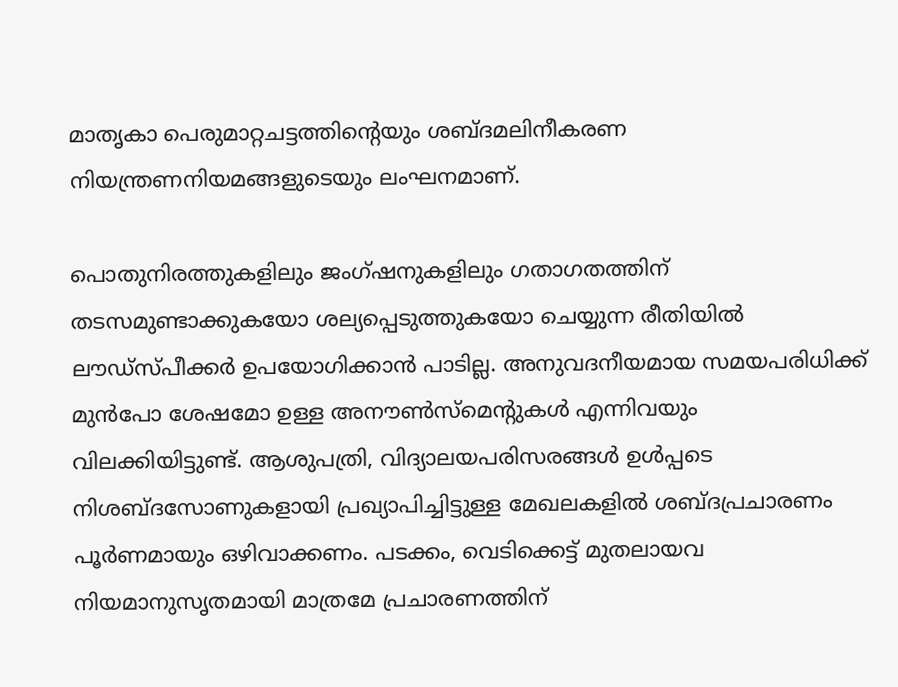മാതൃകാ പെരുമാറ്റചട്ടത്തിന്റെയും ശബ്ദമലിനീകരണ നിയന്ത്രണനിയമങ്ങളുടെയും ലംഘനമാണ്.

പൊതുനിരത്തുകളിലും ജംഗ്ഷനുകളിലും ഗതാഗതത്തിന് തടസമുണ്ടാക്കുകയോ ശല്യപ്പെടുത്തുകയോ ചെയ്യുന്ന രീതിയില്‍ ലൗഡ്‌സ്പീക്കര്‍ ഉപയോഗിക്കാന്‍ പാടില്ല. അനുവദനീയമായ സമയപരിധിക്ക് മുന്‍പോ ശേഷമോ ഉള്ള അനൗണ്‍സ്‌മെന്റുകള്‍ എന്നിവയും വിലക്കിയിട്ടുണ്ട്. ആശുപത്രി, വിദ്യാലയപരിസരങ്ങള്‍ ഉള്‍പ്പടെ നിശബ്ദസോണുകളായി പ്രഖ്യാപിച്ചിട്ടുള്ള മേഖലകളില്‍ ശബ്ദപ്രചാരണം പൂര്‍ണമായും ഒഴിവാക്കണം. പടക്കം, വെടിക്കെട്ട് മുതലായവ നിയമാനുസൃതമായി മാത്രമേ പ്രചാരണത്തിന്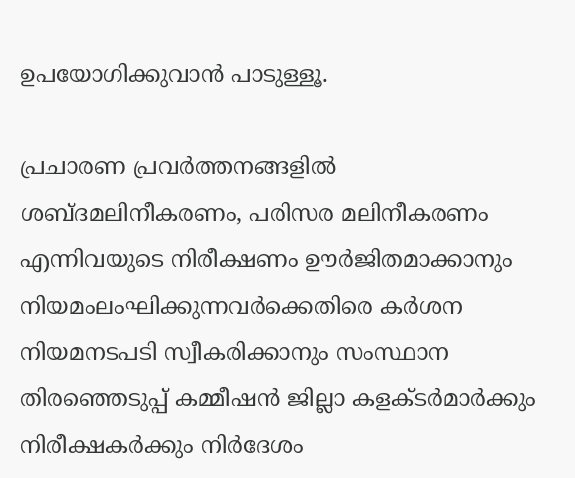ഉപയോഗിക്കുവാന്‍ പാടുള്ളൂ.

പ്രചാരണ പ്രവര്‍ത്തനങ്ങളില്‍ ശബ്ദമലിനീകരണം, പരിസര മലിനീകരണം എന്നിവയുടെ നിരീക്ഷണം ഊര്‍ജിതമാക്കാനും നിയമംലംഘിക്കുന്നവര്‍ക്കെതിരെ കര്‍ശന നിയമനടപടി സ്വീകരിക്കാനും സംസ്ഥാന തിരഞ്ഞെടുപ്പ് കമ്മീഷന്‍ ജില്ലാ കളക്ടര്‍മാര്‍ക്കും നിരീക്ഷകര്‍ക്കും നിര്‍ദേശം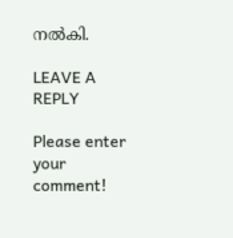നല്‍കി.

LEAVE A REPLY

Please enter your comment!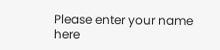Please enter your name here